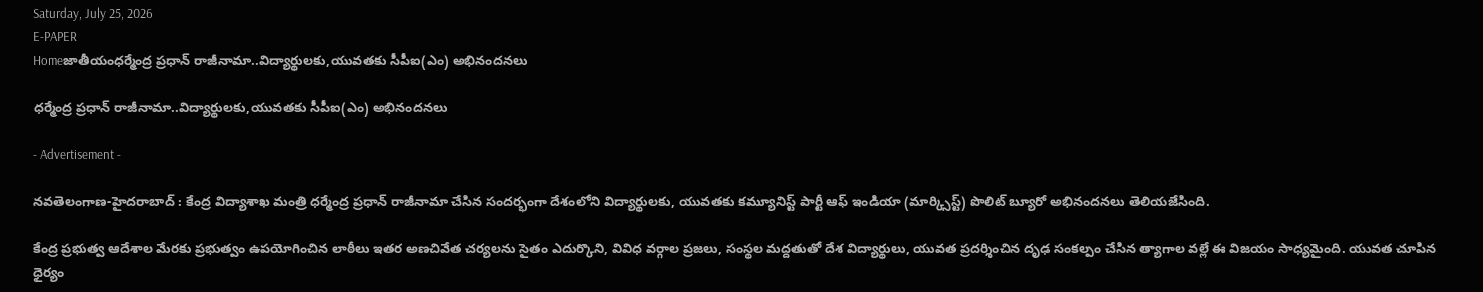Saturday, July 25, 2026
E-PAPER
Homeజాతీయంధర్మేంద్ర ప్రధాన్ రాజీనామా..విద్యార్థులకు,యువతకు సీపీఐ(ఎం) అభినందనలు

ధర్మేంద్ర ప్రధాన్ రాజీనామా..విద్యార్థులకు,యువతకు సీపీఐ(ఎం) అభినందనలు

- Advertisement -

నవతెలంగాణ-హైదరాబాద్ : కేంద్ర విద్యాశాఖ మంత్రి ధర్మేంద్ర ప్రధాన్ రాజీనామా చేసిన సందర్భంగా దేశంలోని విద్యార్థులకు, యువతకు కమ్యూనిస్ట్ పార్టీ ఆఫ్ ఇండియా (మార్క్సిస్ట్) పొలిట్ బ్యూరో అభినందనలు తెలియజేసింది.

కేంద్ర ప్రభుత్వ ఆదేశాల మేరకు ప్రభుత్వం ఉపయోగించిన లాఠీలు ఇతర అణచివేత చర్యలను సైతం ఎదుర్కొని, వివిధ వర్గాల ప్రజలు, సంస్థల మద్దతుతో దేశ విద్యార్థులు, యువత ప్రదర్శించిన దృఢ సంకల్పం చేసిన త్యాగాల వల్లే ఈ విజయం సాధ్యమైంది. యువత చూపిన ధైర్యం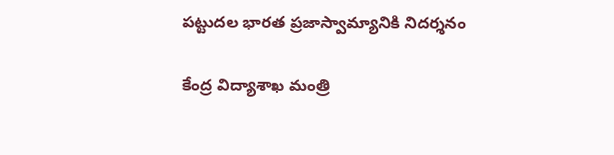పట్టుదల భారత ప్రజాస్వామ్యానికి నిదర్శనం

కేంద్ర విద్యాశాఖ మంత్రి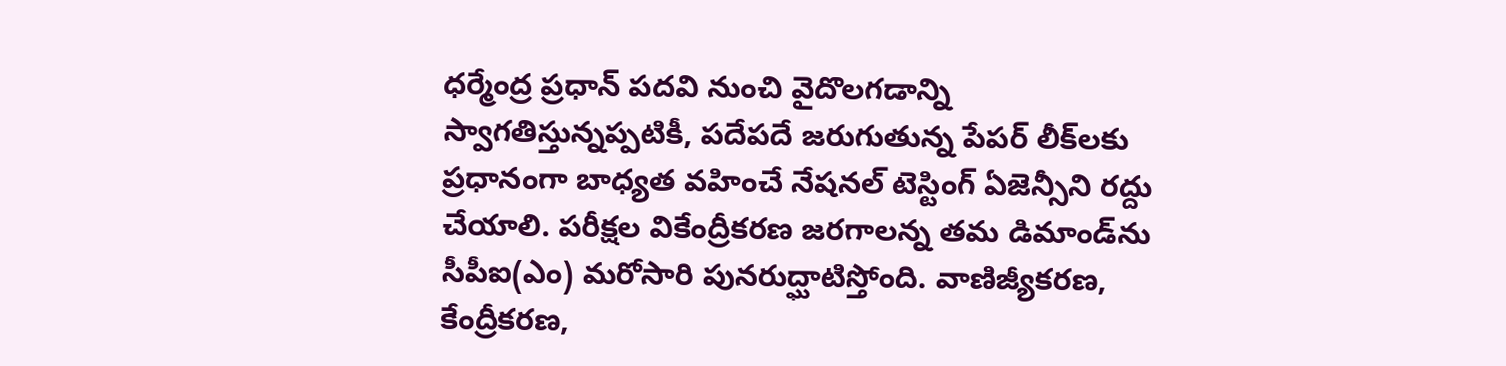ధర్మేంద్ర ప్రధాన్ పదవి నుంచి వైదొలగడాన్ని స్వాగతిస్తున్నప్పటికీ, పదేపదే జరుగుతున్న పేపర్ లీక్‌లకు ప్రధానంగా బాధ్యత వహించే నేషనల్ టెస్టింగ్ ఏజెన్సీని రద్దు చేయాలి. పరీక్షల వికేంద్రీకరణ జరగాలన్న తమ డిమాండ్‌ను సీపీఐ(ఎం) మరోసారి పునరుద్ఘాటిస్తోంది. వాణిజ్యీకరణ, కేంద్రీకరణ,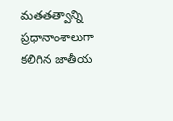మతతత్వాన్ని ప్రధానాంశాలుగా కలిగిన జాతీయ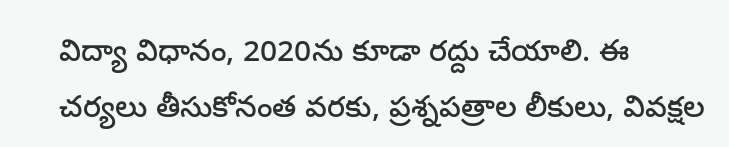విద్యా విధానం, 2020ను కూడా రద్దు చేయాలి. ఈ చర్యలు తీసుకోనంత వరకు, ప్రశ్నపత్రాల లీకులు, వివక్షల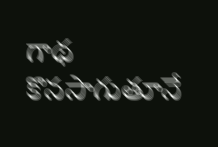గాథ కొనసాగుతూనే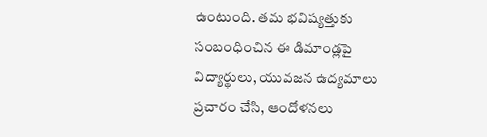ఉంటుంది. తమ భవిష్యత్తుకు సంబంధించిన ఈ డిమాండ్లపై విద్యార్థులు, యువజన ఉద్యమాలు ప్రచారం చేసి, ఆందోళనలు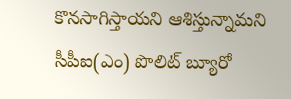కొనసాగిస్తాయని ఆశిస్తున్నామని సీపీఐ(ఎం) పొలిట్ బ్యూరో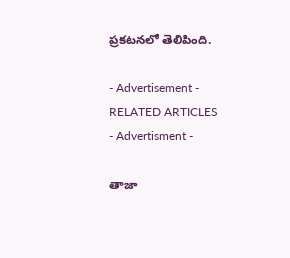ప్రకటనలో తెలిపింది.

- Advertisement -
RELATED ARTICLES
- Advertisment -

తాజా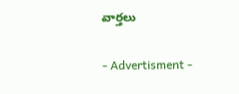వార్తలు

- Advertisment -